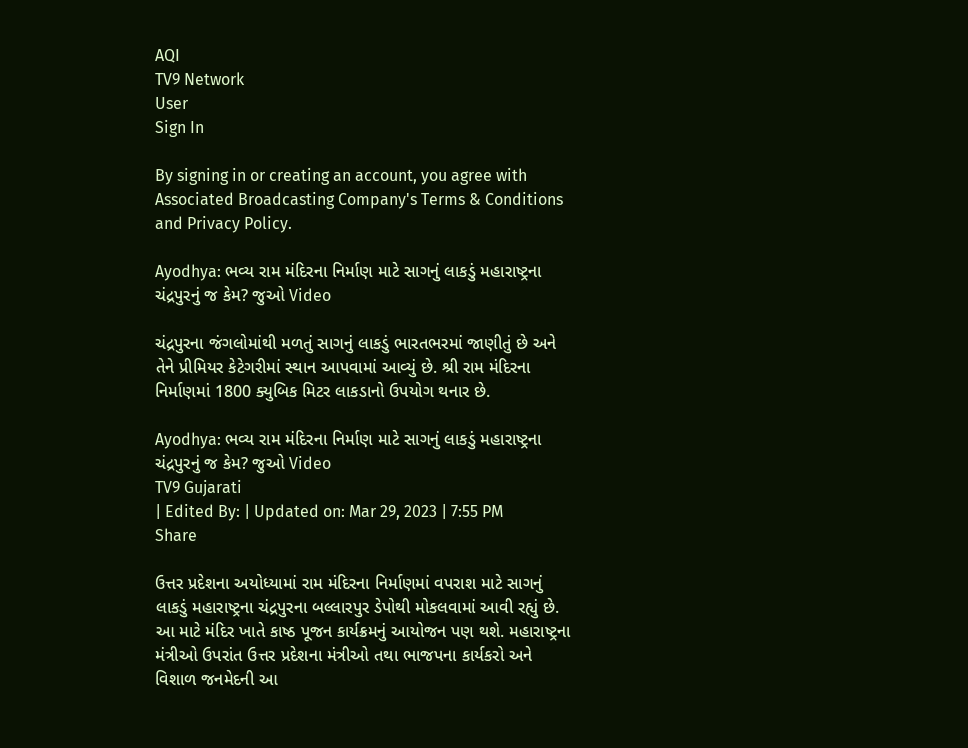AQI
TV9 Network
User
Sign In

By signing in or creating an account, you agree with Associated Broadcasting Company's Terms & Conditions and Privacy Policy.

Ayodhya: ભવ્ય રામ મંદિરના નિર્માણ માટે સાગનું લાકડું મહારાષ્ટ્રના ચંદ્રપુરનું જ કેમ? જુઓ Video

ચંદ્રપુરના જંગલોમાંથી મળતું સાગનું લાકડું ભારતભરમાં જાણીતું છે અને તેને પ્રીમિયર કેટેગરીમાં સ્થાન આપવામાં આવ્યું છે. શ્રી રામ મંદિરના નિર્માણમાં 1800 ક્યુબિક મિટર લાકડાનો ઉપયોગ થનાર છે.

Ayodhya: ભવ્ય રામ મંદિરના નિર્માણ માટે સાગનું લાકડું મહારાષ્ટ્રના ચંદ્રપુરનું જ કેમ? જુઓ Video
TV9 Gujarati
| Edited By: | Updated on: Mar 29, 2023 | 7:55 PM
Share

ઉત્તર પ્રદેશના અયોધ્યામાં રામ મંદિરના નિર્માણમાં વપરાશ માટે સાગનું લાકડું મહારાષ્ટ્રના ચંદ્રપુરના બલ્લારપુર ડેપોથી મોકલવામાં આવી રહ્યું છે. આ માટે મંદિર ખાતે કાષ્ઠ પૂજન કાર્યક્રમનું આયોજન પણ થશે. મહારાષ્ટ્રના મંત્રીઓ ઉપરાંત ઉત્તર પ્રદેશના મંત્રીઓ તથા ભાજપના કાર્યકરો અને વિશાળ જનમેદની આ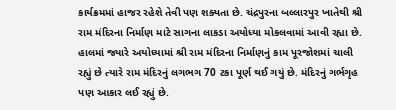કાર્યક્રમમાં હાજર રહેશે તેવી પણ શક્યતા છે. ચંદ્રપુરના બલ્લારપુર ખાતેથી શ્રી રામ મંદિરના નિર્માણ માટે સાગના લાકડા અયોધ્યા મોકલવામાં આવી રહ્યા છે. હાલમાં જ્યારે અયોધ્યામાં શ્રી રામ મંદિરના નિર્માણનું કામ પૂરજોશમાં ચાલી રહ્યું છે ત્યારે રામ મંદિરનું લગભગ 70 ટકા પૂર્ણ થઈ ગયું છે. મંદિરનું ગર્ભગૃહ પણ આકાર લઈ રહ્યું છે.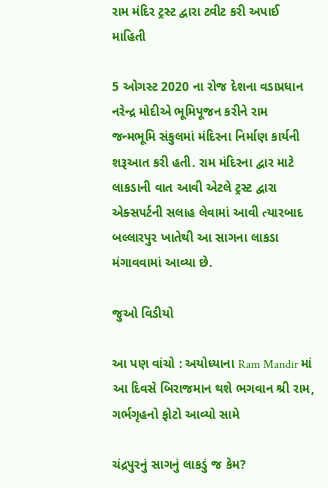રામ મંદિર ટ્રસ્ટ દ્વારા ટ્વીટ કરી અપાઈ માહિતી

5 ઓગસ્ટ 2020 ના રોજ દેશના વડાપ્રધાન નરેન્દ્ર મોદીએ ભૂમિપૂજન કરીને રામ જન્મભૂમિ સંકુલમાં મંદિરના નિર્માણ કાર્યની શરૂઆત કરી હતી. રામ મંદિરના દ્વાર માટે લાકડાની વાત આવી એટલે ટ્રસ્ટ દ્વારા એક્સપર્ટની સલાહ લેવામાં આવી ત્યારબાદ બલ્લારપુર ખાતેથી આ સાગના લાકડા મંગાવવામાં આવ્યા છે.

જુઓ વિડીયો

આ પણ વાંચો : અયોધ્યાના Ram Mandir માં આ દિવસે બિરાજમાન થશે ભગવાન શ્રી રામ, ગર્ભગૃહનો ફોટો આવ્યો સામે

ચંદ્રપુરનું સાગનું લાકડું જ કેમ?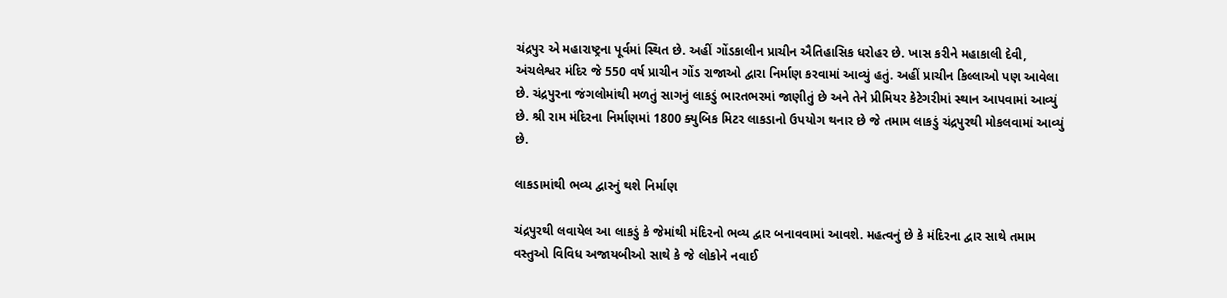ચંદ્રપુર એ મહારાષ્ટ્રના પૂર્વમાં સ્થિત છે. અહીં ગોંડકાલીન પ્રાચીન ઐતિહાસિક ધરોહર છે. ખાસ કરીને મહાકાલી દેવી, અંચલેશ્વર મંદિર જે 550 વર્ષ પ્રાચીન ગોંડ રાજાઓ દ્વારા નિર્માણ કરવામાં આવ્યું હતું. અહીં પ્રાચીન કિલ્લાઓ પણ આવેલા છે. ચંદ્રપુરના જંગલોમાંથી મળતું સાગનું લાકડું ભારતભરમાં જાણીતું છે અને તેને પ્રીમિયર કેટેગરીમાં સ્થાન આપવામાં આવ્યું છે. શ્રી રામ મંદિરના નિર્માણમાં 1800 ક્યુબિક મિટર લાકડાનો ઉપયોગ થનાર છે જે તમામ લાકડું ચંદ્રપુરથી મોકલવામાં આવ્યું છે.

લાકડામાંથી ભવ્ય દ્વારનું થશે નિર્માણ

ચંદ્રપુરથી લવાયેલ આ લાકડું કે જેમાંથી મંદિરનો ભવ્ય દ્વાર બનાવવામાં આવશે. મહત્વનું છે કે મંદિરના દ્વાર સાથે તમામ વસ્તુઓ વિવિધ અજાયબીઓ સાથે કે જે લોકોને નવાઈ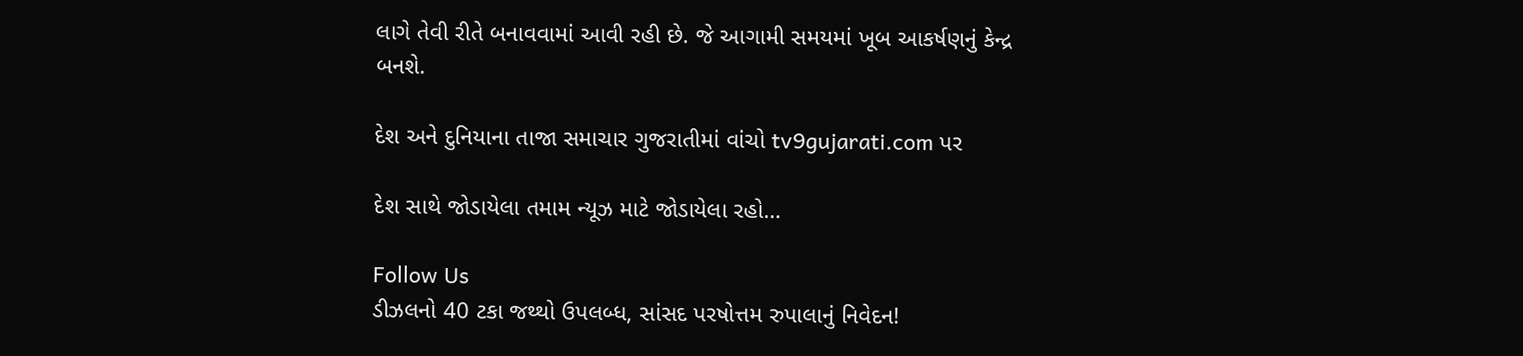લાગે તેવી રીતે બનાવવામાં આવી રહી છે. જે આગામી સમયમાં ખૂબ આકર્ષણનું કેન્દ્ર બનશે.

દેશ અને દુનિયાના તાજા સમાચાર ગુજરાતીમાં વાંચો tv9gujarati.com પર

દેશ સાથે જોડાયેલા તમામ ન્યૂઝ માટે જોડાયેલા રહો…

Follow Us
ડીઝલનો 40 ટકા જથ્થો ઉપલબ્ધ, સાંસદ પરષોત્તમ રુપાલાનું નિવેદન!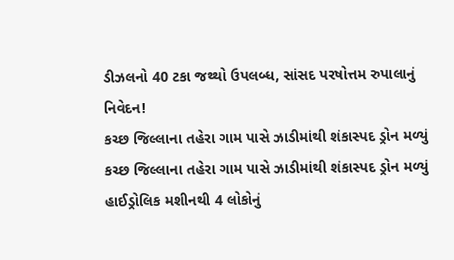ડીઝલનો 40 ટકા જથ્થો ઉપલબ્ધ, સાંસદ પરષોત્તમ રુપાલાનું નિવેદન!
કચ્છ જિલ્લાના તહેરા ગામ પાસે ઝાડીમાંથી શંકાસ્પદ ડ્રોન મળ્યું
કચ્છ જિલ્લાના તહેરા ગામ પાસે ઝાડીમાંથી શંકાસ્પદ ડ્રોન મળ્યું
હાઈડ્રોલિક મશીનથી 4 લોકોનું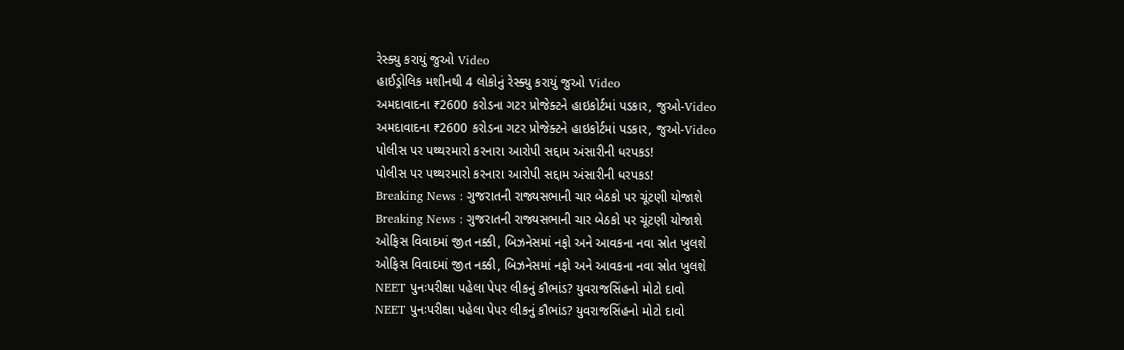રેસ્ક્યુ કરાયું જુઓ Video
હાઈડ્રોલિક મશીનથી 4 લોકોનું રેસ્ક્યુ કરાયું જુઓ Video
અમદાવાદના ₹2600 કરોડના ગટર પ્રોજેક્ટને હાઇકોર્ટમાં પડકાર, જુઓ-Video
અમદાવાદના ₹2600 કરોડના ગટર પ્રોજેક્ટને હાઇકોર્ટમાં પડકાર, જુઓ-Video
પોલીસ પર પથ્થરમારો કરનારા આરોપી સદ્દામ અંસારીની ધરપકડ!
પોલીસ પર પથ્થરમારો કરનારા આરોપી સદ્દામ અંસારીની ધરપકડ!
Breaking News : ગુજરાતની રાજ્યસભાની ચાર બેઠકો પર ચૂંટણી યોજાશે
Breaking News : ગુજરાતની રાજ્યસભાની ચાર બેઠકો પર ચૂંટણી યોજાશે
ઓફિસ વિવાદમાં જીત નક્કી, બિઝનેસમાં નફો અને આવકના નવા સ્રોત ખુલશે
ઓફિસ વિવાદમાં જીત નક્કી, બિઝનેસમાં નફો અને આવકના નવા સ્રોત ખુલશે
NEET પુનઃપરીક્ષા પહેલા પેપર લીકનું કૌભાંડ? યુવરાજસિંહનો મોટો દાવો
NEET પુનઃપરીક્ષા પહેલા પેપર લીકનું કૌભાંડ? યુવરાજસિંહનો મોટો દાવો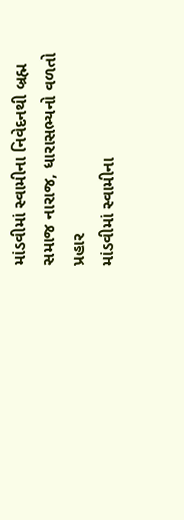માંડવીમાં સ્વામીના નિવેદનથી બ્રહ્મ સમાજ નારાજ, ધારાસભ્યનો વળતો પ્રહાર
માંડવીમાં સ્વામીના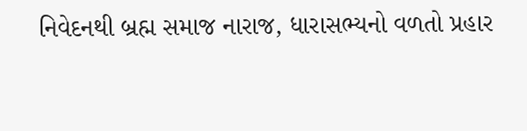નિવેદનથી બ્રહ્મ સમાજ નારાજ, ધારાસભ્યનો વળતો પ્રહાર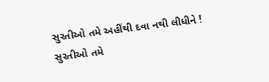સુરતીઓ તમે અહીંથી દવા નથી લીધીને !
સુરતીઓ તમે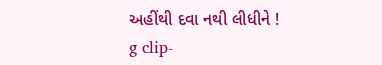અહીંથી દવા નથી લીધીને !
g clip-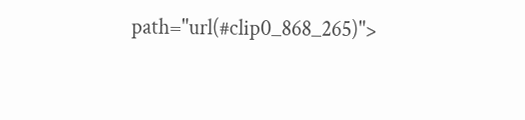path="url(#clip0_868_265)">